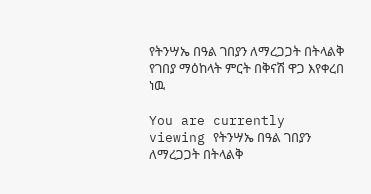የትንሣኤ በዓል ገበያን ለማረጋጋት በትላልቅ የገበያ ማዕከላት ምርት በቅናሽ ዋጋ እየቀረበ ነዉ

You are currently viewing የትንሣኤ በዓል ገበያን ለማረጋጋት በትላልቅ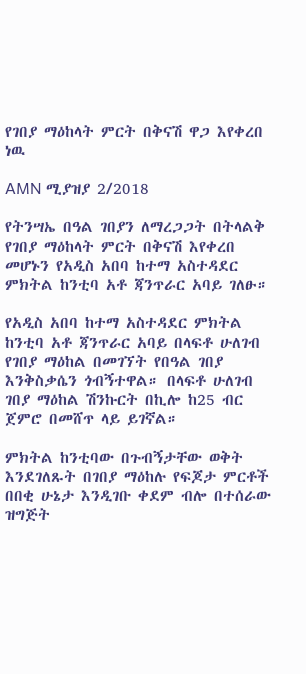የገበያ ማዕከላት ምርት በቅናሽ ዋጋ እየቀረበ ነዉ

AMN ሚያዝያ 2/2018

የትንሣኤ በዓል ገበያን ለማረጋጋት በትላልቅ የገበያ ማዕከላት ምርት በቅናሽ እየቀረበ መሆኑን የአዲስ አበባ ከተማ አስተዳደር ምክትል ከንቲባ አቶ ጃንጥራር አባይ ገለፁ።

የአዲስ አበባ ከተማ አስተዳደር ምክትል ከንቲባ አቶ ጃንጥራር አባይ በላፍቶ ሁለገብ የገበያ ማዕከል በመገኘት የበዓል ገበያ እንቅስቃሴን ጎብኝተዋል። በላፍቶ ሁለገብ ገበያ ማዕከል ሽንኩርት በኪሎ ከ25 ብር ጀምሮ በመሸጥ ላይ ይገኛል።

ምክትል ከንቲባው በጉብኝታቸው ወቅት እንደገለጹት በገበያ ማዕከሉ የፍጆታ ምርቶች በበቂ ሁኔታ እንዲገቡ ቀደም ብሎ በተሰራው ዝግጅት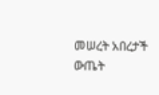መሠረት አበረታች ውጤት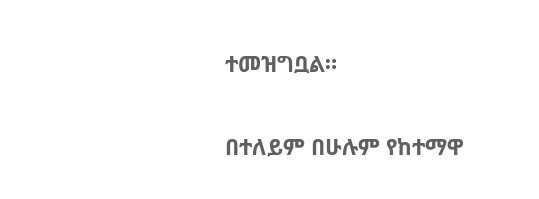ተመዝግቧል።

በተለይም በሁሉም የከተማዋ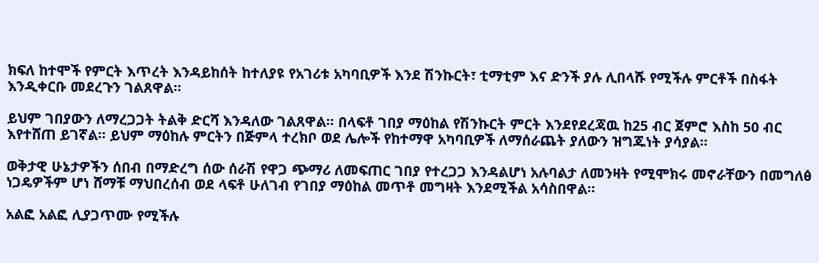ክፍለ ከተሞች የምርት እጥረት እንዳይከሰት ከተለያዩ የአገሪቱ አካባቢዎች እንደ ሽንኩርት፣ ቲማቲም እና ድንች ያሉ ሊበላሹ የሚችሉ ምርቶች በስፋት እንዲቀርቡ መደረጉን ገልጸዋል።

ይህም ገበያውን ለማረጋጋት ትልቅ ድርሻ እንዳለው ገልጸዋል። በላፍቶ ገበያ ማዕከል የሽንኩርት ምርት እንደየደረጃዉ ከ25 ብር ጀምሮ እስከ 50 ብር እየተሸጠ ይገኛል። ይህም ማዕከሉ ምርትን በጅምላ ተረክቦ ወደ ሌሎች የከተማዋ አካባቢዎች ለማሰራጨት ያለውን ዝግጁነት ያሳያል።

ወቅታዊ ሁኔታዎችን ሰበብ በማድረግ ሰው ሰራሽ የዋጋ ጭማሪ ለመፍጠር ገበያ የተረጋጋ እንዳልሆነ አሉባልታ ለመንዛት የሚሞክሩ መኖራቸውን በመግለፅ ነጋዴዎችም ሆነ ሸማቹ ማህበረሰብ ወደ ላፍቶ ሁለገብ የገበያ ማዕከል መጥቶ መግዛት እንደሚችል አሳስበዋል።

አልፎ አልፎ ሊያጋጥሙ የሚችሉ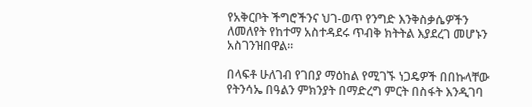የአቅርቦት ችግሮችንና ህገ-ወጥ የንግድ እንቅስቃሴዎችን ለመለየት የከተማ አስተዳደሩ ጥብቅ ክትትል እያደረገ መሆኑን አስገንዝበዋል።

በላፍቶ ሁለገብ የገበያ ማዕከል የሚገኙ ነጋዴዎች በበኩላቸው የትንሳኤ በዓልን ምክንያት በማድረግ ምርት በስፋት እንዲገባ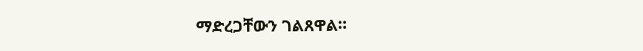ማድረጋቸውን ገልጸዋል።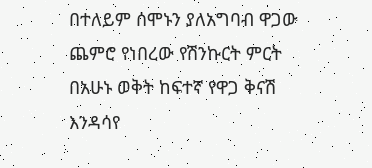በተለይም ሰሞኑን ያለአግባብ ዋጋው ጨምሮ የነበረው የሽንኩርት ምርት በአሁኑ ወቅት ከፍተኛ የዋጋ ቅናሽ እንዳሳየ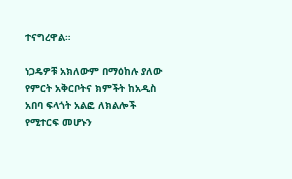ተናግረዋል።

ነጋዴዎቹ አክለውም በማዕከሉ ያለው የምርት አቅርቦትና ክምችት ከአዲስ አበባ ፍላጎት አልፎ ለክልሎች የሚተርፍ መሆኑን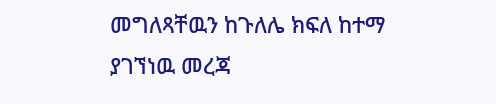መግለጻቸዉን ከጉለሌ ክፍለ ከተማ ያገኘነዉ መረጃ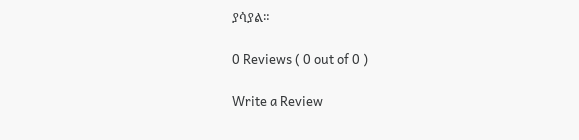ያሳያል።

0 Reviews ( 0 out of 0 )

Write a Review